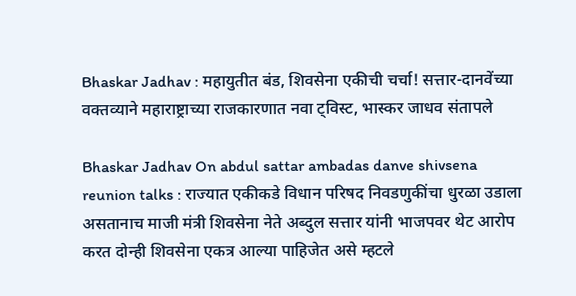Bhaskar Jadhav : महायुतीत बंड, शिवसेना एकीची चर्चा! सत्तार-दानवेंच्या वक्तव्याने महाराष्ट्राच्या राजकारणात नवा ट्विस्ट, भास्कर जाधव संतापले

Bhaskar Jadhav On abdul sattar ambadas danve shivsena reunion talks : राज्यात एकीकडे विधान परिषद निवडणुकींचा धुरळा उडाला असतानाच माजी मंत्री शिवसेना नेते अब्दुल सत्तार यांनी भाजपवर थेट आरोप करत दोन्ही शिवसेना एकत्र आल्या पाहिजेत असे म्हटले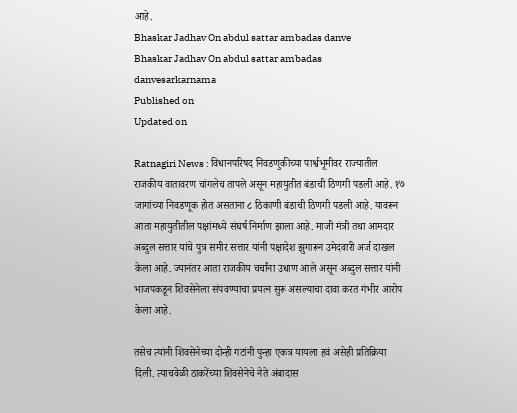आहे.
Bhaskar Jadhav On abdul sattar ambadas danve
Bhaskar Jadhav On abdul sattar ambadas danvesarkarnama
Published on
Updated on

Ratnagiri News : विधानपरिषद निवडणुकीच्या पार्श्वभूमीवर राज्यातील राजकीय वातावरण चांगलेच तापले असून महायुतीत बंडाची ठिणगी पडली आहे. १७ जागांच्या निवडणूक होत असताना ८ ठिकाणी बंडाची ठिणगी पडली आहे. यावरून आता महायुतीतील पक्षांमध्ये संघर्ष निर्माण झाला आहे. माजी मंत्री तथा आमदार अब्दुल सत्तार यांचे पुत्र समीर सत्तार यांनी पक्षादेश झुगारून उमेदवारी अर्ज दाखल केला आहे. ज्यानंतर आता राजकीय चर्चांना उधाण आले असून अब्दुल सत्तार यांनी भाजपकडून शिवसेनेला संपवण्याचा प्रयत्न सुरू असल्याचा दावा करत गंभीर आरोप केला आहे.

तसेच त्यांनी शिवसेनेच्या दोन्ही गटांनी पुन्हा एकत्र यायला हवं असेही प्रतिक्रिया दिली. त्याचवेळी ठाकरेंच्या शिवसेनेचे नेते अंबादास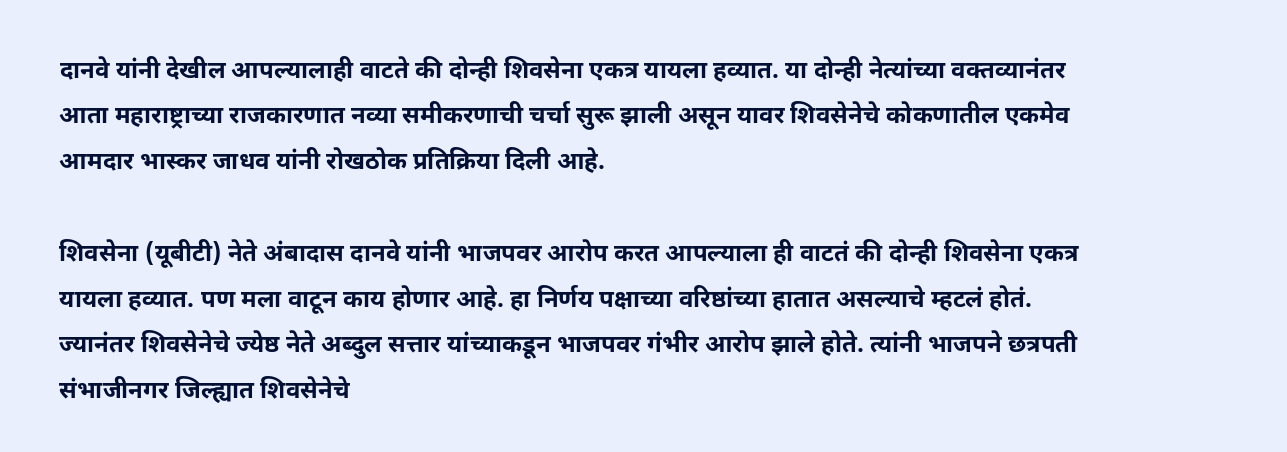दानवे यांनी देखील आपल्यालाही वाटते की दोन्ही शिवसेना एकत्र यायला हव्यात. या दोन्ही नेत्यांच्या वक्तव्यानंतर आता महाराष्ट्राच्या राजकारणात नव्या समीकरणाची चर्चा सुरू झाली असून यावर शिवसेनेचे कोकणातील एकमेव आमदार भास्कर जाधव यांनी रोखठोक प्रतिक्रिया दिली आहे.

शिवसेना (यूबीटी) नेते अंबादास दानवे यांनी भाजपवर आरोप करत आपल्याला ही वाटतं की दोन्ही शिवसेना एकत्र यायला हव्यात. पण मला वाटून काय होणार आहे. हा निर्णय पक्षाच्या वरिष्ठांच्या हातात असल्याचे म्हटलं होतं. ज्यानंतर शिवसेनेचे ज्येष्ठ नेते अब्दुल सत्तार यांच्याकडून भाजपवर गंभीर आरोप झाले होते. त्यांनी भाजपने छत्रपती संभाजीनगर जिल्ह्यात शिवसेनेचे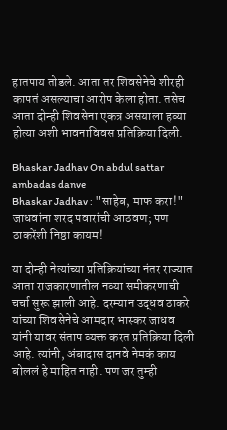हातपाय तोडले. आता तर शिवसेनेचे शीरही कापतं असल्याचा आरोप केला होता. तसेच आता दोन्ही शिवसेना एकत्र असयाला हव्या होत्या अशी भावनाविवस प्रतिक्रिया दिली.

Bhaskar Jadhav On abdul sattar ambadas danve
Bhaskar Jadhav : "साहेब, माफ करा!" जाधवांना शरद पवारांची आठवण; पण ठाकरेंशी निष्ठा कायम!

या दोन्ही नेत्यांच्या प्रतिक्रियांच्या नंतर राज्यात आता राजकारणातील नव्या समीकरणाची चर्चा सुरू झाली आहे. दरम्यान उद्धव ठाकरे यांच्या शिवसेनेचे आमदार भास्कर जाधव यांनी यावर संताप व्यक्त करत प्रतिक्रिया दिली आहे. त्यांनी, अंबादास दानवे नेमकं काय बोललं हे माहित नाही. पण जर तुम्ही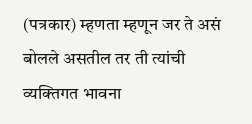(पत्रकार) म्हणता म्हणून जर ते असं बोलले असतील तर ती त्यांची व्यक्तिगत भावना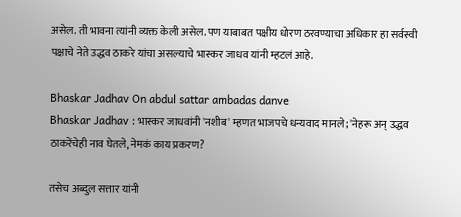असेल. ती भावना त्यांनी व्यक्त केली असेल. पण याबाबत पक्षीय धोरण ठरवण्याचा अधिकार हा सर्वस्वी पक्षाचे नेते उद्धव ठाकरे यांचा असल्याचे भास्कर जाधव यांनी म्हटलं आहे.

Bhaskar Jadhav On abdul sattar ambadas danve
Bhaskar Jadhav : भास्कर जाधवांनी 'नशीब' म्हणत भाजपचे धन्यवाद मानले; 'नेहरू अन् उद्धव ठाकरेंचेही नाव घेतले, नेमकं काय प्रकरण?

तसेच अब्दुल सत्तार यांनी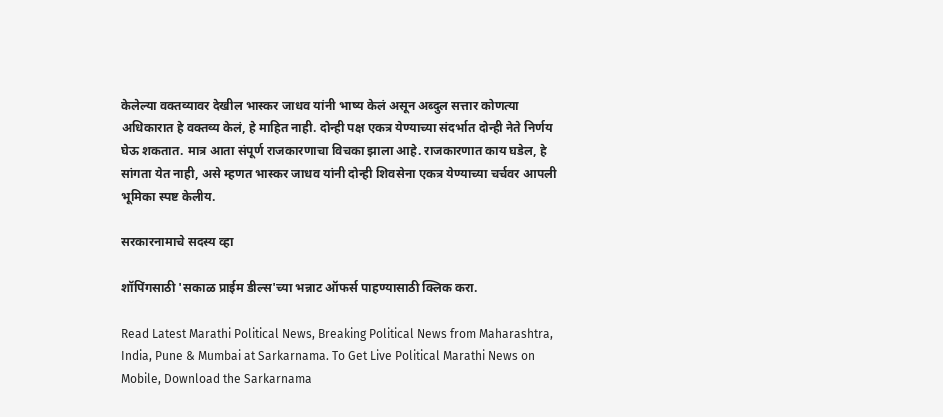केलेल्या वक्तव्यावर देखील भास्कर जाधव यांनी भाष्य केलं असून अब्दुल सत्तार कोणत्या अधिकारात हे वक्तव्य केलं, हे माहित नाही. दोन्ही पक्ष एकत्र येण्याच्या संदर्भात दोन्ही नेते निर्णय घेऊ शकतात. मात्र आता संपूर्ण राजकारणाचा विचका झाला आहे. राजकारणात काय घडेल, हे सांगता येत नाही, असे म्हणत भास्कर जाधव यांनी दोन्ही शिवसेना एकत्र येण्याच्या चर्चवर आपली भूमिका स्पष्ट केलीय.

सरकारनामाचे सदस्य व्हा

शॉपिंगसाठी 'सकाळ प्राईम डील्स'च्या भन्नाट ऑफर्स पाहण्यासाठी क्लिक करा.

Read Latest Marathi Political News, Breaking Political News from Maharashtra, India, Pune & Mumbai at Sarkarnama. To Get Live Political Marathi News on Mobile, Download the Sarkarnama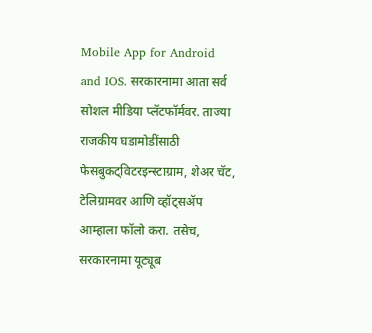Mobile App for Android and IOS. सरकारनामा आता सर्व सोशल मीडिया प्लॅटफॉर्मवर. ताज्या राजकीय घडामोडींसाठी फेसबुकट्विटरइन्स्टाग्राम, शेअर चॅट, टेलिग्रामवर आणि व्हॉट्सॲप आम्हाला फॉलो करा. तसेच, सरकारनामा यूट्यूब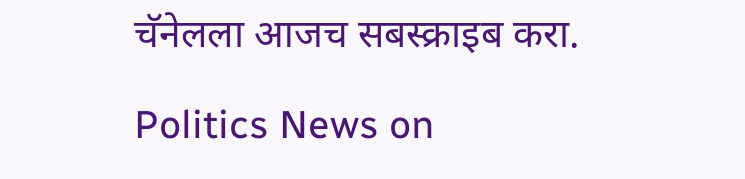चॅनेलला आजच सबस्क्राइब करा.

Politics News on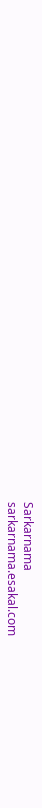Sarkarnama
sarkarnama.esakal.com